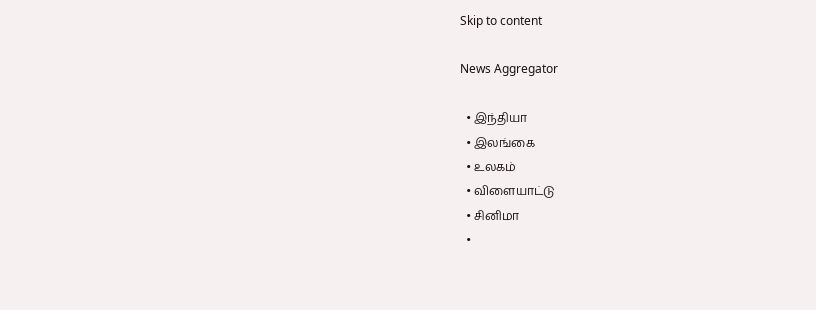Skip to content

News Aggregator

  • இந்தியா
  • இலங்கை
  • உலகம்
  • விளையாட்டு
  • சினிமா
  •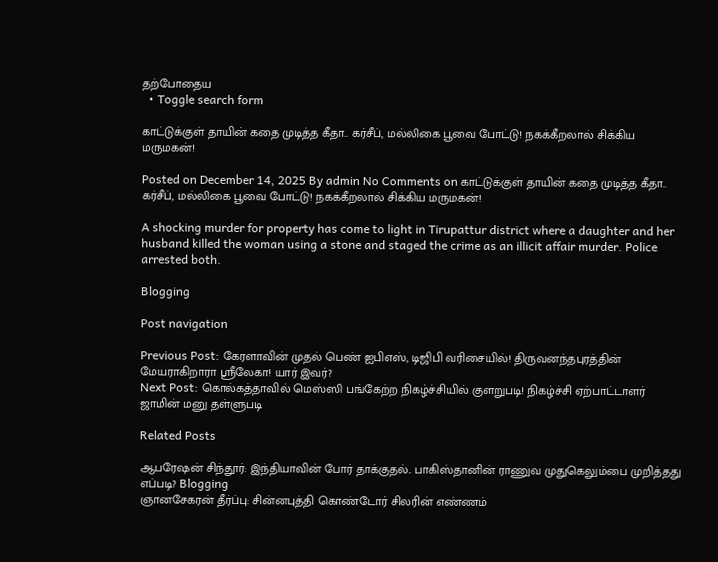தற்போதைய
  • Toggle search form

காட்டுக்குள் தாயின் கதை முடித்த கீதா.. கர்சீப், மல்லிகை பூவை போட்டு! நகக்கீறலால் சிக்கிய மருமகன்!

Posted on December 14, 2025 By admin No Comments on காட்டுக்குள் தாயின் கதை முடித்த கீதா.. கர்சீப், மல்லிகை பூவை போட்டு! நகக்கீறலால் சிக்கிய மருமகன்!

A shocking murder for property has come to light in Tirupattur district where a daughter and her husband killed the woman using a stone and staged the crime as an illicit affair murder. Police arrested both.

Blogging

Post navigation

Previous Post: கேரளாவின் முதல் பெண் ஐபிஎஸ், டிஜிபி வரிசையில்! திருவனந்தபுரத்தின் மேயராகிறாரா ஸ்ரீலேகா! யார் இவர்?
Next Post: கொல்கத்தாவில் மெஸ்ஸி பங்கேற்ற நிகழ்ச்சியில் குளறுபடி! நிகழ்ச்சி ஏற்பாட்டாளர் ஜாமின் மனு தள்ளுபடி

Related Posts

ஆபரேஷன் சிந்தூர்: இந்தியாவின் போர் தாக்குதல்.. பாகிஸ்தானின் ராணுவ முதுகெலும்பை முறித்தது எப்படி? Blogging
ஞானசேகரன் தீர்ப்பு: சின்னபுத்தி கொண்டோர் சிலரின் எண்ணம்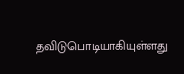தவிடுபொடியாகியுள்ளது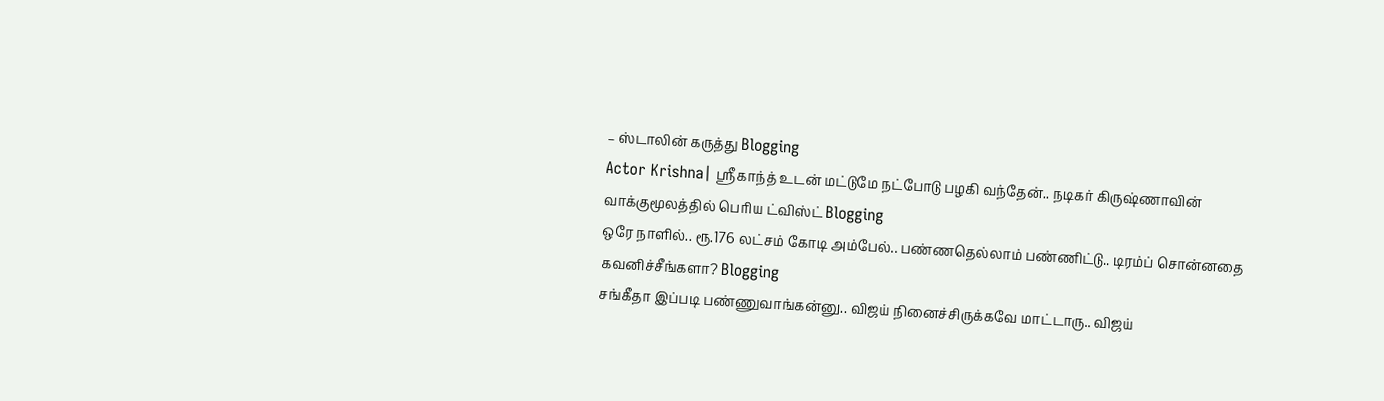– ஸ்டாலின் கருத்து Blogging
Actor Krishna| ஸ்ரீகாந்த் உடன் மட்டுமே நட்போடு பழகி வந்தேன்.. நடிகர் கிருஷ்ணாவின் வாக்குமூலத்தில் பெரிய ட்விஸ்ட் Blogging
ஒரே நாளில்.. ரூ.176 லட்சம் கோடி அம்பேல்.. பண்ணதெல்லாம் பண்ணிட்டு.. டிரம்ப் சொன்னதை கவனிச்சீங்களா? Blogging
சங்கீதா இப்படி பண்ணுவாங்கன்னு.. விஜய் நினைச்சிருக்கவே மாட்டாரு.. விஜய்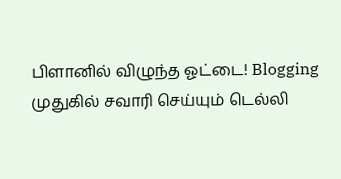பிளானில் விழுந்த ஓட்டை! Blogging
முதுகில் சவாரி செய்யும் டெல்லி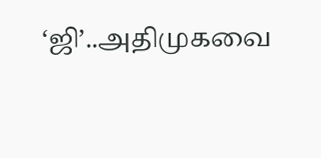‘ஜி’..அதிமுகவை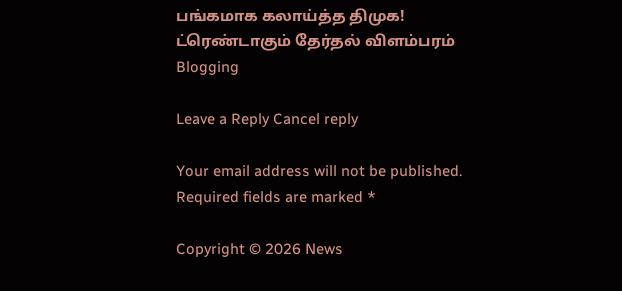பங்கமாக கலாய்த்த திமுக! ட்ரெண்டாகும் தேர்தல் விளம்பரம் Blogging

Leave a Reply Cancel reply

Your email address will not be published. Required fields are marked *

Copyright © 2026 News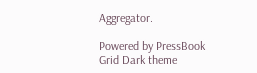Aggregator.

Powered by PressBook Grid Dark theme